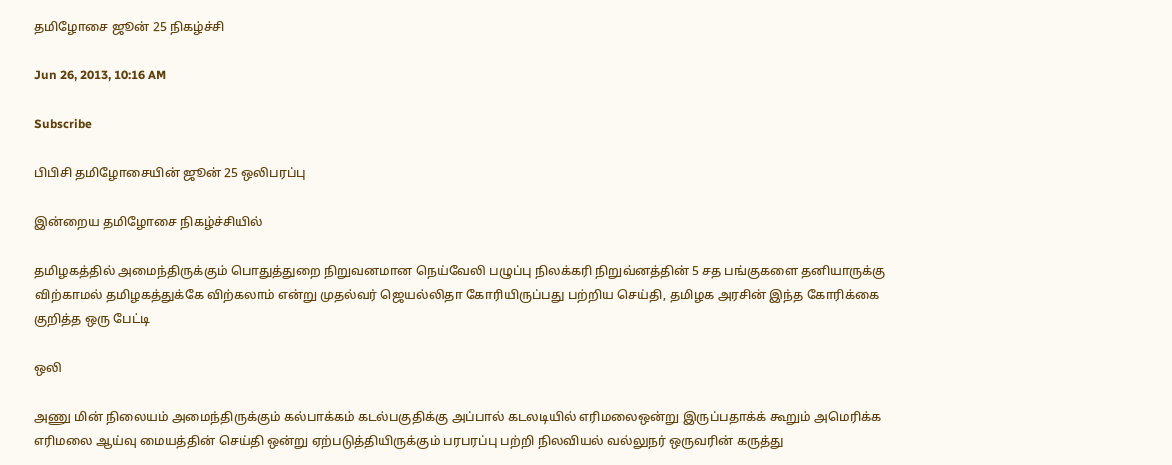தமிழோசை ஜூன் 25 நிகழ்ச்சி

Jun 26, 2013, 10:16 AM

Subscribe

பிபிசி தமிழோசையின் ஜூன் 25 ஒலிபரப்பு

இன்றைய தமிழோசை நிகழ்ச்சியில்

தமிழகத்தில் அமைந்திருக்கும் பொதுத்துறை நிறுவனமான நெய்வேலி பழுப்பு நிலக்கரி நிறுவ்னத்தின் 5 சத பங்குகளை தனியாருக்கு விற்காமல் தமிழகத்துக்கே விற்கலாம் என்று முதல்வர் ஜெயல்லிதா கோரியிருப்பது பற்றிய செய்தி, தமிழக அரசின் இந்த கோரிக்கை குறித்த ஒரு பேட்டி

ஒலி

அணு மின் நிலையம் அமைந்திருக்கும் கல்பாக்கம் கடல்பகுதிக்கு அப்பால் கடலடியில் எரிமலைஒன்று இருப்பதாக்க் கூறும் அமெரிக்க எரிமலை ஆய்வு மையத்தின் செய்தி ஒன்று ஏற்படுத்தியிருக்கும் பரபரப்பு பற்றி நிலவியல் வல்லுநர் ஒருவரின் கருத்து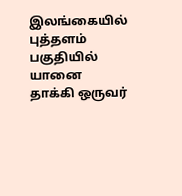இலங்கையில் புத்தளம் பகுதியில் யானை தாக்கி ஒருவர்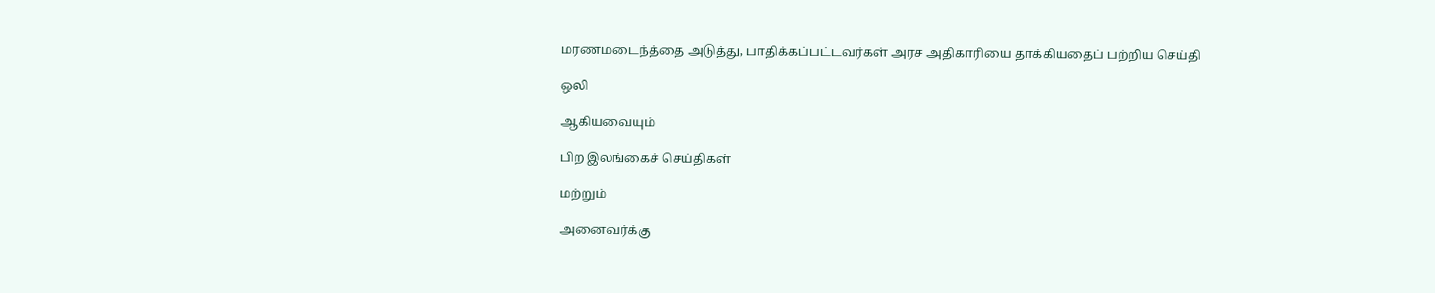மரணமடைந்த்தை அடுத்து, பாதிக்கப்பட்டவர்கள் அரச அதிகாரியை தாக்கியதைப் பற்றிய செய்தி

ஒலி

ஆகியவையும்

பிற இலங்கைச் செய்திகள்

மற்றும்

அனைவர்க்கு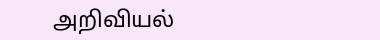அறிவியல்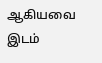ஆகியவை இடம்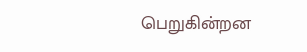பெறுகின்றன